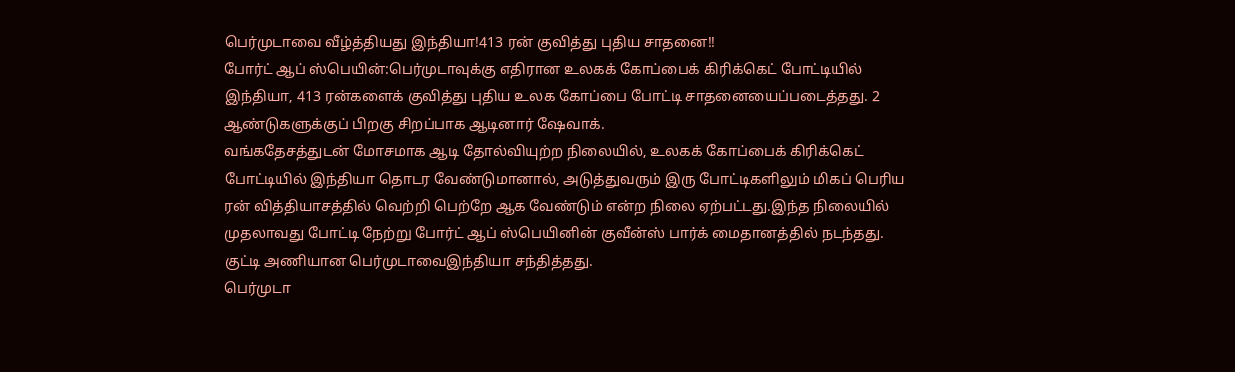பெர்முடாவை வீழ்த்தியது இந்தியா!413 ரன் குவித்து புதிய சாதனை!!
போர்ட் ஆப் ஸ்பெயின்:பெர்முடாவுக்கு எதிரான உலகக் கோப்பைக் கிரிக்கெட் போட்டியில் இந்தியா, 413 ரன்களைக் குவித்து புதிய உலக கோப்பை போட்டி சாதனையைப்படைத்தது. 2 ஆண்டுகளுக்குப் பிறகு சிறப்பாக ஆடினார் ஷேவாக்.
வங்கதேசத்துடன் மோசமாக ஆடி தோல்வியுற்ற நிலையில், உலகக் கோப்பைக் கிரிக்கெட் போட்டியில் இந்தியா தொடர வேண்டுமானால், அடுத்துவரும் இரு போட்டிகளிலும் மிகப் பெரிய ரன் வித்தியாசத்தில் வெற்றி பெற்றே ஆக வேண்டும் என்ற நிலை ஏற்பட்டது.இந்த நிலையில் முதலாவது போட்டி நேற்று போர்ட் ஆப் ஸ்பெயினின் குவீன்ஸ் பார்க் மைதானத்தில் நடந்தது. குட்டி அணியான பெர்முடாவைஇந்தியா சந்தித்தது.
பெர்முடா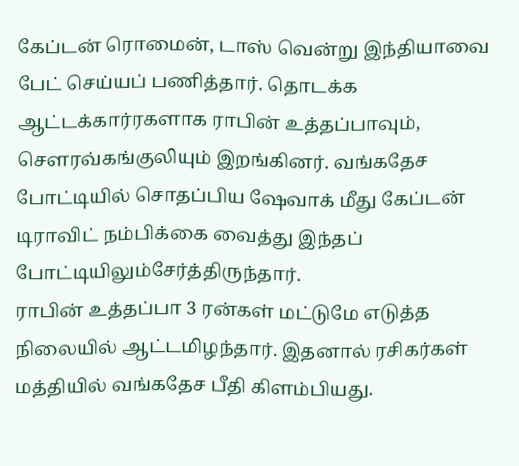கேப்டன் ரொமைன், டாஸ் வென்று இந்தியாவை பேட் செய்யப் பணித்தார். தொடக்க ஆட்டக்கார்ரகளாக ராபின் உத்தப்பாவும், செளரவ்கங்குலியும் இறங்கினர். வங்கதேச போட்டியில் சொதப்பிய ஷேவாக் மீது கேப்டன் டிராவிட் நம்பிக்கை வைத்து இந்தப் போட்டியிலும்சேர்த்திருந்தார்.
ராபின் உத்தப்பா 3 ரன்கள் மட்டுமே எடுத்த நிலையில் ஆட்டமிழந்தார். இதனால் ரசிகர்கள் மத்தியில் வங்கதேச பீதி கிளம்பியது.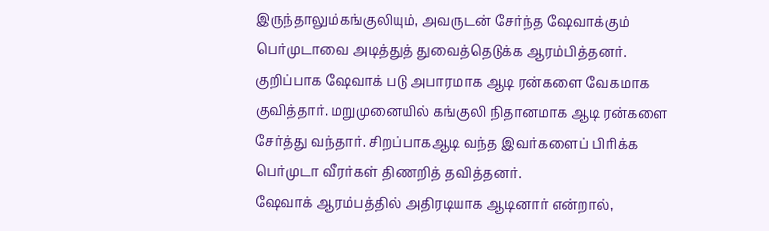இருந்தாலும்கங்குலியும், அவருடன் சேர்ந்த ஷேவாக்கும் பெர்முடாவை அடித்துத் துவைத்தெடுக்க ஆரம்பித்தனர்.
குறிப்பாக ஷேவாக் படு அபாரமாக ஆடி ரன்களை வேகமாக குவித்தார். மறுமுனையில் கங்குலி நிதானமாக ஆடி ரன்களை சேர்த்து வந்தார். சிறப்பாகஆடி வந்த இவர்களைப் பிரிக்க பெர்முடா வீரர்கள் திணறித் தவித்தனர்.
ஷேவாக் ஆரம்பத்தில் அதிரடியாக ஆடினார் என்றால்,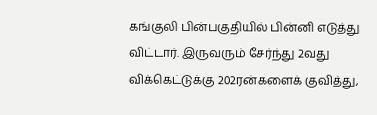கங்குலி பின்பகுதியில் பின்னி எடுத்து விட்டார். இருவரும் சேர்ந்து 2வது விக்கெட்டுக்கு 202ரன்களைக் குவித்து,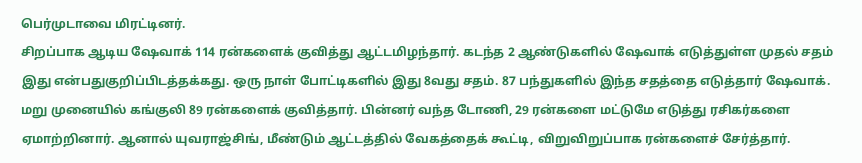பெர்முடாவை மிரட்டினர்.
சிறப்பாக ஆடிய ஷேவாக் 114 ரன்களைக் குவித்து ஆட்டமிழந்தார். கடந்த 2 ஆண்டுகளில் ஷேவாக் எடுத்துள்ள முதல் சதம் இது என்பதுகுறிப்பிடத்தக்கது. ஒரு நாள் போட்டிகளில் இது 8வது சதம். 87 பந்துகளில் இந்த சதத்தை எடுத்தார் ஷேவாக்.
மறு முனையில் கங்குலி 89 ரன்களைக் குவித்தார். பின்னர் வந்த டோணி, 29 ரன்களை மட்டுமே எடுத்து ரசிகர்களை ஏமாற்றினார். ஆனால் யுவராஜ்சிங், மீண்டும் ஆட்டத்தில் வேகத்தைக் கூட்டி, விறுவிறுப்பாக ரன்களைச் சேர்த்தார்.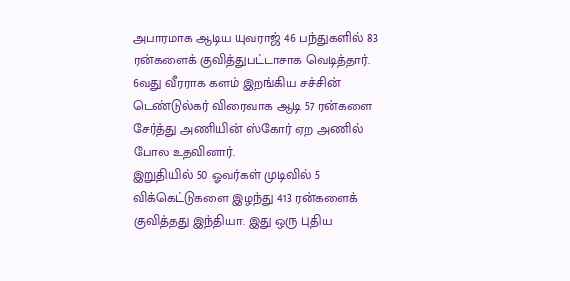அபாரமாக ஆடிய யுவராஜ் 46 பந்துகளில் 83 ரன்களைக் குவித்துபட்டாசாக வெடித்தார்.
6வது வீரராக களம் இறங்கிய சச்சின் டெண்டுல்கர் விரைவாக ஆடி 57 ரன்களை சேர்த்து அணியின் ஸ்கோர் ஏற அணில் போல உதவினார்.
இறுதியில் 50 ஓவர்கள் முடிவில் 5 விக்கெட்டுகளை இழந்து 413 ரன்களைக் குவித்தது இந்தியா. இது ஒரு புதிய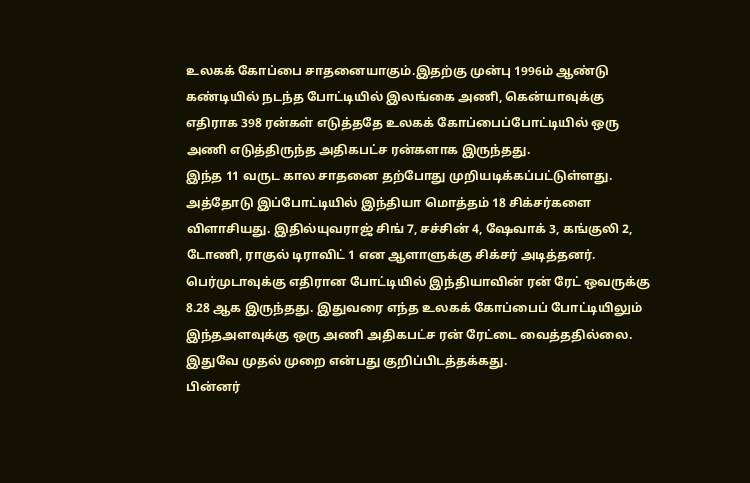உலகக் கோப்பை சாதனையாகும்.இதற்கு முன்பு 1996ம் ஆண்டு கண்டியில் நடந்த போட்டியில் இலங்கை அணி, கென்யாவுக்கு எதிராக 398 ரன்கள் எடுத்ததே உலகக் கோப்பைப்போட்டியில் ஒரு அணி எடுத்திருந்த அதிகபட்ச ரன்களாக இருந்தது.
இந்த 11 வருட கால சாதனை தற்போது முறியடிக்கப்பட்டுள்ளது. அத்தோடு இப்போட்டியில் இந்தியா மொத்தம் 18 சிக்சர்களை விளாசியது. இதில்யுவராஜ் சிங் 7, சச்சின் 4, ஷேவாக் 3, கங்குலி 2, டோணி, ராகுல் டிராவிட் 1 என ஆளாளுக்கு சிக்சர் அடித்தனர்.
பெர்முடாவுக்கு எதிரான போட்டியில் இந்தியாவின் ரன் ரேட் ஒவருக்கு 8.28 ஆக இருந்தது. இதுவரை எந்த உலகக் கோப்பைப் போட்டியிலும் இந்தஅளவுக்கு ஒரு அணி அதிகபட்ச ரன் ரேட்டை வைத்ததில்லை. இதுவே முதல் முறை என்பது குறிப்பிடத்தக்கது.
பின்னர்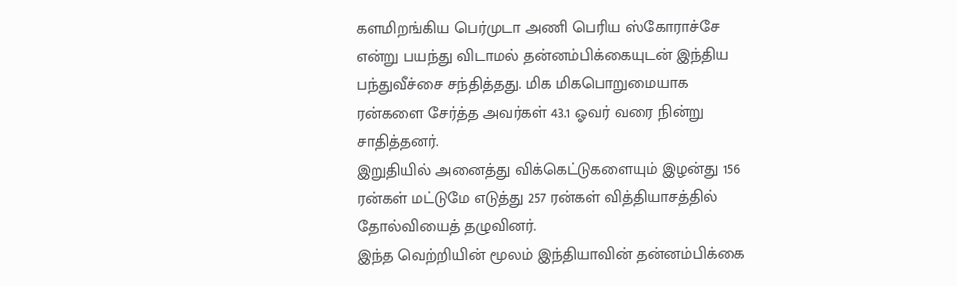களமிறங்கிய பெர்முடா அணி பெரிய ஸ்கோராச்சே என்று பயந்து விடாமல் தன்னம்பிக்கையுடன் இந்திய பந்துவீச்சை சந்தித்தது. மிக மிகபொறுமையாக ரன்களை சேர்த்த அவர்கள் 43.1 ஓவர் வரை நின்று சாதித்தனர்.
இறுதியில் அனைத்து விக்கெட்டுகளையும் இழன்து 156 ரன்கள் மட்டுமே எடுத்து 257 ரன்கள் வித்தியாசத்தில் தோல்வியைத் தழுவினர்.
இந்த வெற்றியின் மூலம் இந்தியாவின் தன்னம்பிக்கை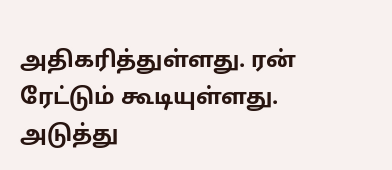அதிகரித்துள்ளது. ரன் ரேட்டும் கூடியுள்ளது. அடுத்து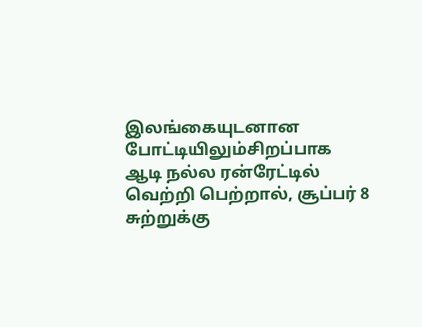இலங்கையுடனான போட்டியிலும்சிறப்பாக ஆடி நல்ல ரன்ரேட்டில் வெற்றி பெற்றால், சூப்பர் 8 சுற்றுக்கு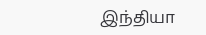இந்தியா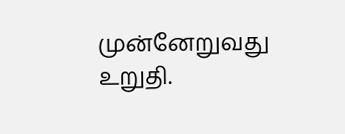முன்னேறுவது உறுதி.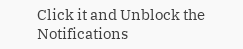Click it and Unblock the Notifications